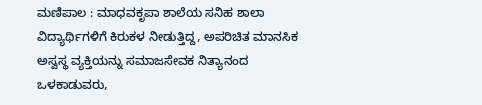ಮಣಿಪಾಲ : ಮಾಧವಕೃಪಾ ಶಾಲೆಯ ಸನಿಹ ಶಾಲಾ ವಿದ್ಯಾರ್ಥಿಗಳಿಗೆ ಕಿರುಕಳ ನೀಡುತ್ತಿದ್ದ, ಅಪರಿಚಿತ ಮಾನಸಿಕ ಅಸ್ವಸ್ಥ ವ್ಯಕ್ತಿಯನ್ನು ಸಮಾಜಸೇವಕ ನಿತ್ಯಾನಂದ ಒಳಕಾಡುವರು,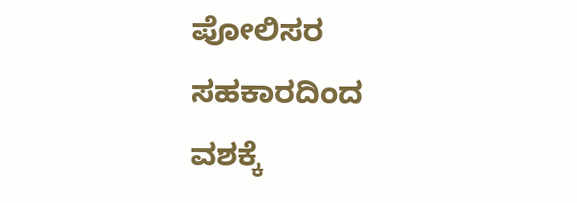ಪೋಲಿಸರ ಸಹಕಾರದಿಂದ ವಶಕ್ಕೆ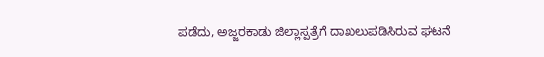ಪಡೆದು, ಅಜ್ಜರಕಾಡು ಜಿಲ್ಲಾಸ್ಪತ್ರೆಗೆ ದಾಖಲುಪಡಿಸಿರುವ ಘಟನೆ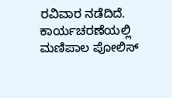ರವಿವಾರ ನಡೆದಿದೆ.
ಕಾರ್ಯಚರಣೆಯಲ್ಲಿ ಮಣಿಪಾಲ ಪೋಲಿಸ್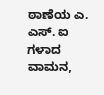ಠಾಣೆಯ ಎ. ಎಸ್. ಐ ಗಳಾದ ವಾಮನ,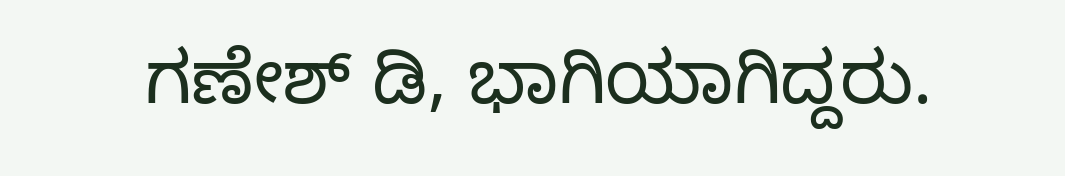ಗಣೇಶ್ ಡಿ, ಭಾಗಿಯಾಗಿದ್ದರು.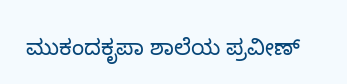ಮುಕಂದಕೃಪಾ ಶಾಲೆಯ ಪ್ರವೀಣ್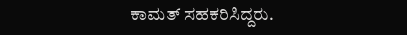ಕಾಮತ್ ಸಹಕರಿಸಿದ್ದರು.